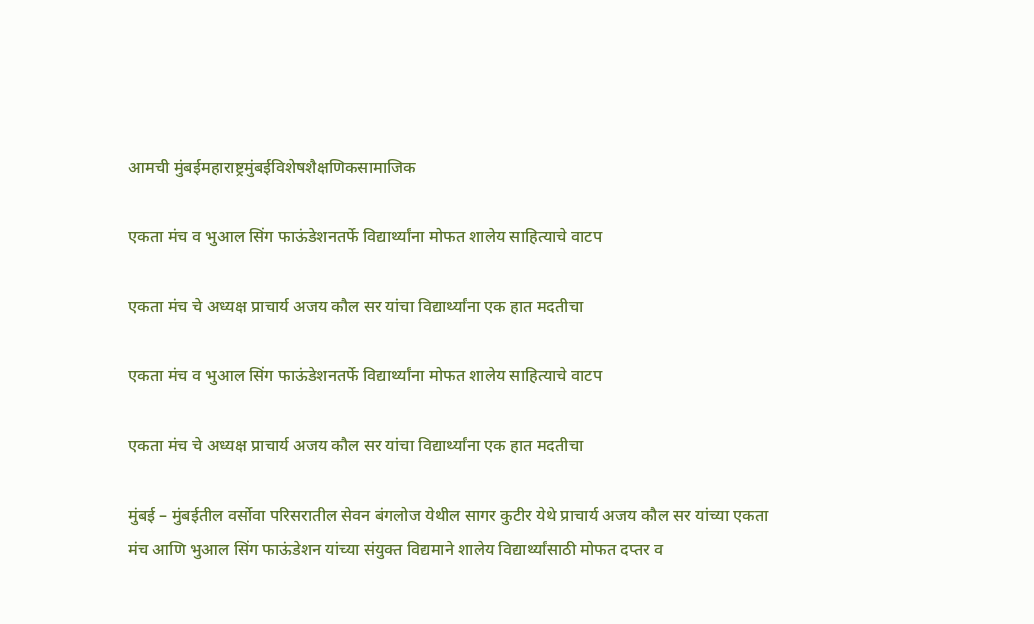आमची मुंबईमहाराष्ट्रमुंबईविशेषशैक्षणिकसामाजिक

एकता मंच व भुआल सिंग फाऊंडेशनतर्फे विद्यार्थ्यांना मोफत शालेय साहित्याचे वाटप

एकता मंच चे अध्यक्ष प्राचार्य अजय कौल सर यांचा विद्यार्थ्यांना एक हात मदतीचा

एकता मंच व भुआल सिंग फाऊंडेशनतर्फे विद्यार्थ्यांना मोफत शालेय साहित्याचे वाटप

एकता मंच चे अध्यक्ष प्राचार्य अजय कौल सर यांचा विद्यार्थ्यांना एक हात मदतीचा

मुंबई – मुंबईतील वर्सोवा परिसरातील सेवन बंगलोज येथील सागर कुटीर येथे प्राचार्य अजय कौल सर यांच्या एकता मंच आणि भुआल सिंग फाऊंडेशन यांच्या संयुक्त विद्यमाने शालेय विद्यार्थ्यांसाठी मोफत दप्तर व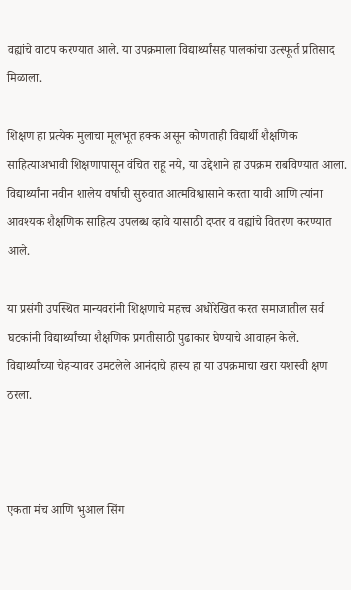वह्यांचे वाटप करण्यात आले. या उपक्रमाला विद्यार्थ्यांसह पालकांचा उत्स्फूर्त प्रतिसाद मिळाला.

शिक्षण हा प्रत्येक मुलाचा मूलभूत हक्क असून कोणताही विद्यार्थी शैक्षणिक साहित्याअभावी शिक्षणापासून वंचित राहू नये, या उद्देशाने हा उपक्रम राबविण्यात आला. विद्यार्थ्यांना नवीन शालेय वर्षाची सुरुवात आत्मविश्वासाने करता यावी आणि त्यांना आवश्यक शैक्षणिक साहित्य उपलब्ध व्हावे यासाठी दप्तर व वह्यांचे वितरण करण्यात आले.

या प्रसंगी उपस्थित मान्यवरांनी शिक्षणाचे महत्त्व अधोरेखित करत समाजातील सर्व घटकांनी विद्यार्थ्यांच्या शैक्षणिक प्रगतीसाठी पुढाकार घेण्याचे आवाहन केले. विद्यार्थ्यांच्या चेहऱ्यावर उमटलेले आनंदाचे हास्य हा या उपक्रमाचा खरा यशस्वी क्षण ठरला.



एकता मंच आणि भुआल सिंग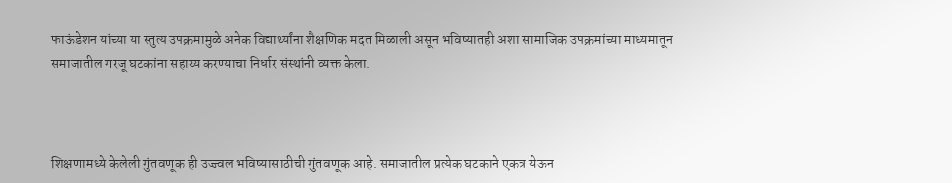फाऊंडेशन यांच्या या स्तुत्य उपक्रमामुळे अनेक विद्यार्थ्यांना शैक्षणिक मदत मिळाली असून भविष्यातही अशा सामाजिक उपक्रमांच्या माध्यमातून समाजातील गरजू घटकांना सहाय्य करण्याचा निर्धार संस्थांनी व्यक्त केला.



शिक्षणामध्ये केलेली गुंतवणूक ही उज्ज्वल भविष्यासाठीची गुंतवणूक आहे. समाजातील प्रत्येक घटकाने एकत्र येऊन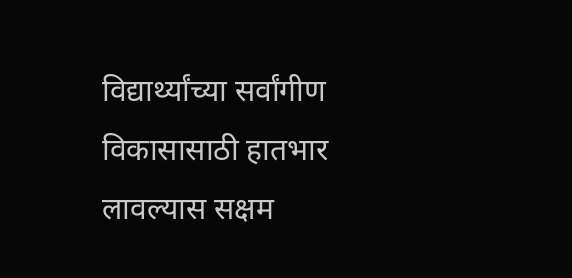विद्यार्थ्यांच्या सर्वांगीण विकासासाठी हातभार लावल्यास सक्षम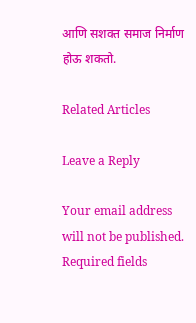आणि सशक्त समाज निर्माण होऊ शकतो.

Related Articles

Leave a Reply

Your email address will not be published. Required fields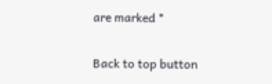are marked *

Back to top button